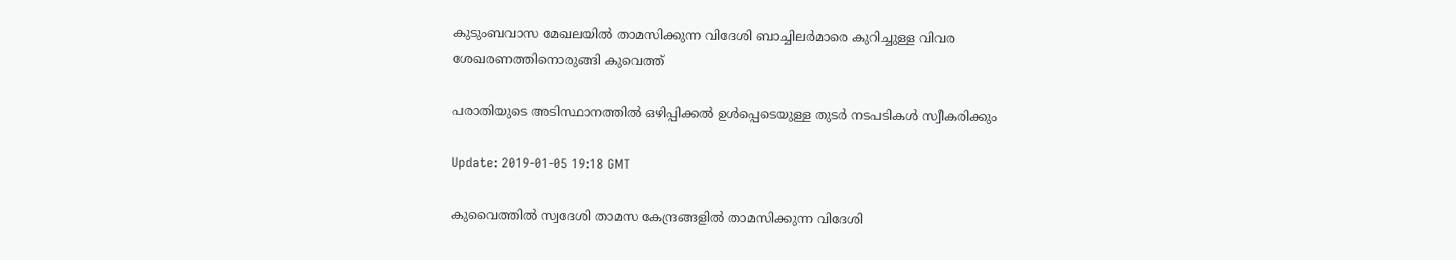കുടുംബവാസ മേഖലയിൽ താമസിക്കുന്ന വിദേശി ബാച്ചിലര്‍മാരെ കുറിച്ചുള്ള വിവര ശേഖരണത്തിനൊരുങ്ങി കുവെത്ത്

പരാതിയുടെ അടിസ്ഥാനത്തിൽ ഒഴിപ്പിക്കൽ ഉൾപ്പെടെയുള്ള തുടർ നടപടികൾ സ്വീകരിക്കും

Update: 2019-01-05 19:18 GMT

കുവൈത്തിൽ സ്വദേശി താമസ കേന്ദ്രങ്ങളിൽ താമസിക്കുന്ന വിദേശി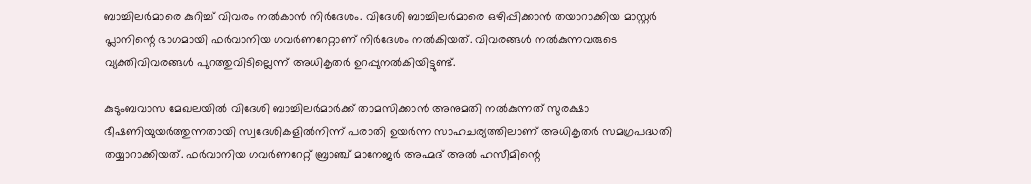ബാച്ചിലര്‍മാരെ കുറിച്ച് വിവരം നൽകാൻ നിർദേശം. വിദേശി ബാച്ചിലർമാരെ ഒഴിപ്പിക്കാൻ തയാറാക്കിയ മാസ്റ്റർ പ്ലാനിന്റെ ഭാഗമായി ഫർവാനിയ ഗവർണറേറ്റാണ്‌ നിർദേശം നൽകിയത്. വിവരങ്ങള്‍ നൽകുന്നവരുടെ വ്യക്തിവിവരങ്ങൾ പുറത്തുവിടില്ലെന്ന് അധികൃതർ ഉറപ്പുനൽകിയിട്ടുണ്ട്.

കുടുംബവാസ മേഖലയിൽ വിദേശി ബാച്ചിലർമാർക്ക് താമസിക്കാൻ അനുമതി നൽകുന്നത് സുരക്ഷാ ഭീഷണിയുയർത്തുന്നതായി സ്വദേശികളിൽനിന്ന് പരാതി ഉയർന്ന സാഹചര്യത്തിലാണ് അധികൃതർ സമഗ്രപദ്ധതി തയ്യാറാക്കിയത്. ഫർവാനിയ ഗവർണറേറ്റ് ബ്രാഞ്ച് മാനേജർ അഹ്മദ് അൽ ഹസീമിന്റെ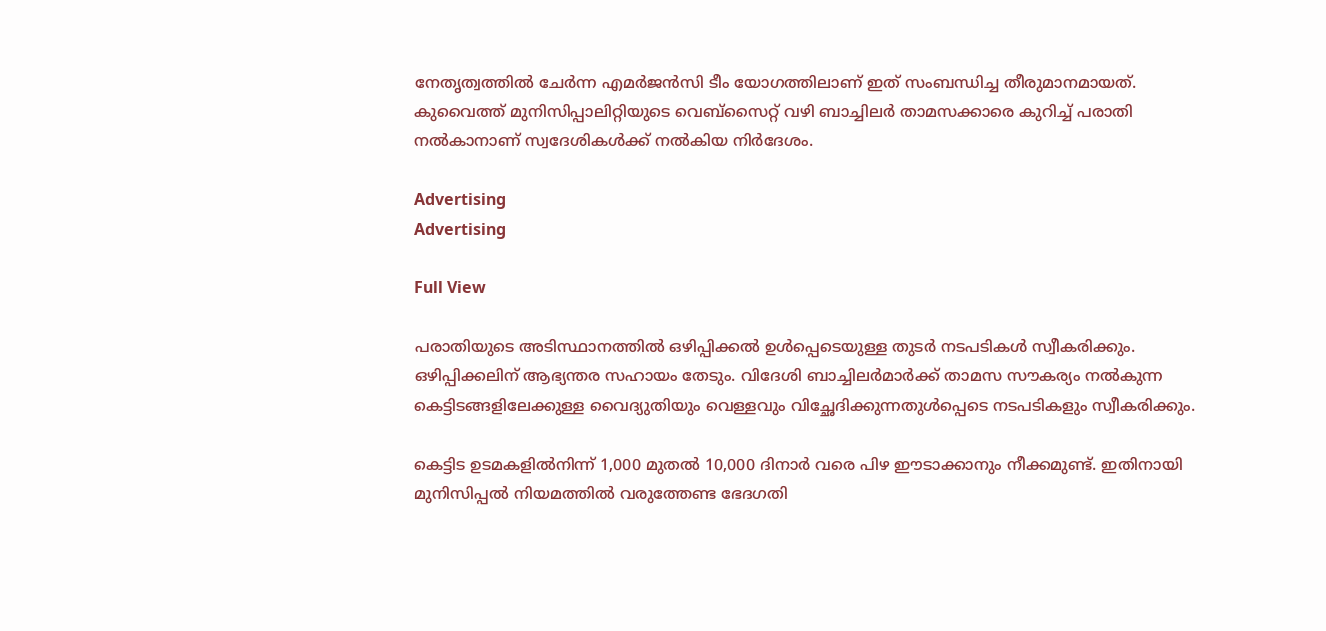നേതൃത്വത്തിൽ ചേർന്ന എമർജൻസി ടീം യോഗത്തിലാണ് ഇത് സംബന്ധിച്ച തീരുമാനമായത്. കുവൈത്ത് മുനിസിപ്പാലിറ്റിയുടെ വെബ്സൈറ്റ് വഴി ബാച്ചിലർ താമസക്കാരെ കുറിച്ച് പരാതി നൽകാനാണ് സ്വദേശികൾക്ക് നൽകിയ നിർദേശം.

Advertising
Advertising

Full View

പരാതിയുടെ അടിസ്ഥാനത്തിൽ ഒഴിപ്പിക്കൽ ഉൾപ്പെടെയുള്ള തുടർ നടപടികൾ സ്വീകരിക്കും. ഒഴിപ്പിക്കലിന് ആഭ്യന്തര സഹായം തേടും. വിദേശി ബാച്ചിലർമാർക്ക് താമസ സൗകര്യം നൽകുന്ന കെട്ടിടങ്ങളിലേക്കുള്ള വൈദ്യുതിയും വെള്ളവും വിച്ഛേദിക്കുന്നതുൾപ്പെടെ നടപടികളും സ്വീകരിക്കും.

കെട്ടിട ഉടമകളിൽനിന്ന് 1,000 മുതൽ 10,000 ദിനാർ വരെ പിഴ ഈടാക്കാനും നീക്കമുണ്ട്. ഇതിനായി മുനിസിപ്പൽ നിയമത്തിൽ വരുത്തേണ്ട ഭേദഗതി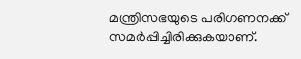മന്ത്രിസഭയുടെ പരിഗണനക്ക് സമർപ്പിച്ചിരിക്കുകയാണ്.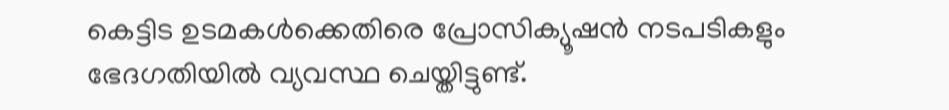കെട്ടിട ഉടമകൾക്കെതിരെ പ്രോസിക്യൂഷൻ നടപടികളും ഭേദഗതിയിൽ വ്യവസ്ഥ ചെയ്തിട്ടുണ്ട്.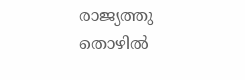രാജ്യത്തു തൊഴിൽ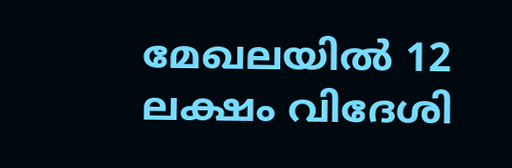മേഖലയിൽ 12 ലക്ഷം വിദേശി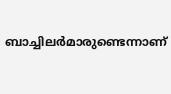ബാച്ചിലർമാരുണ്ടെന്നാണ്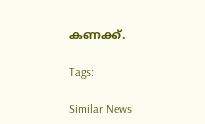കണക്ക്.

Tags:

Similar News